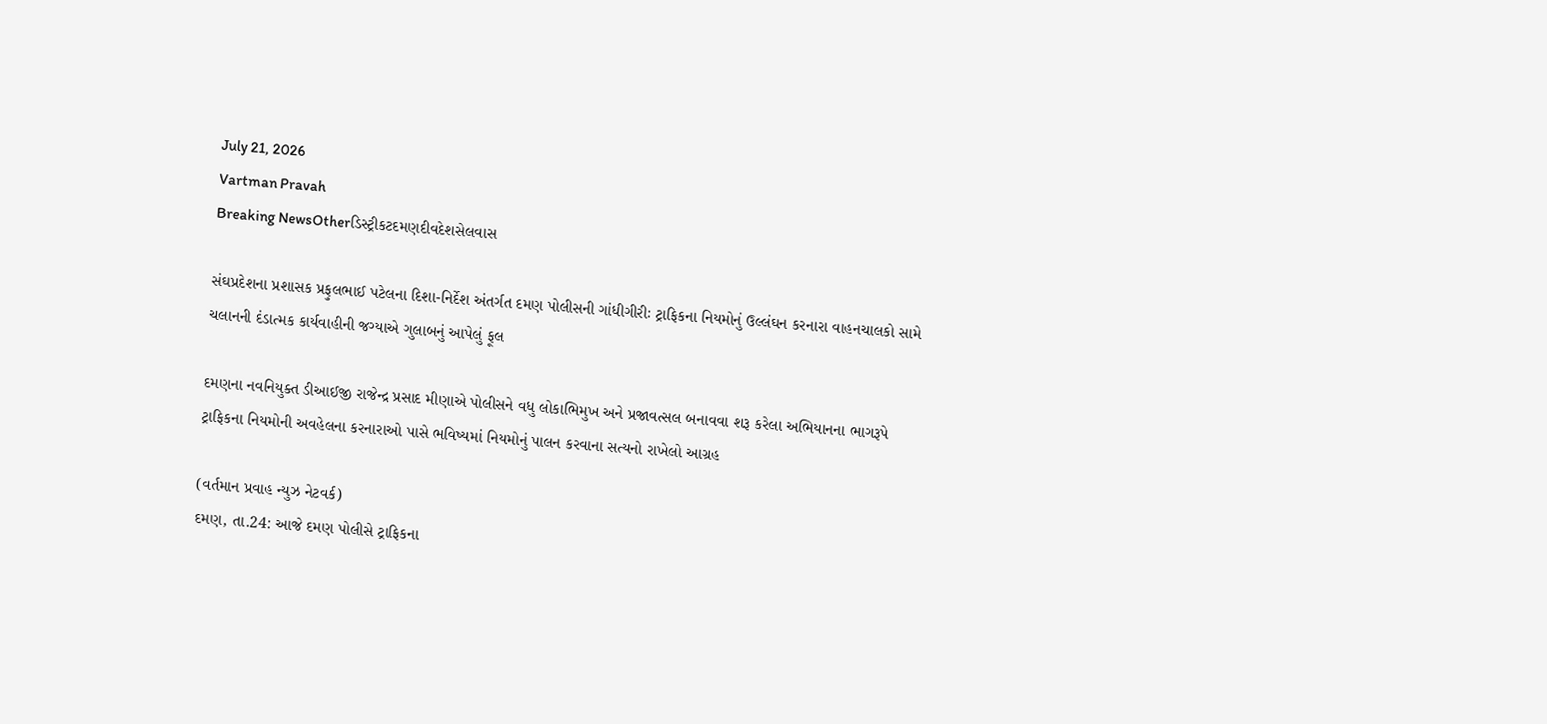July 21, 2026
Vartman Pravah
Breaking NewsOtherડિસ્ટ્રીકટદમણદીવદેશસેલવાસ

સંઘપ્રદેશના પ્રશાસક પ્રફુલભાઈ પટેલના દિશા-નિર્દેશ અંતર્ગત દમણ પોલીસની ગાંધીગીરીઃ ટ્રાફિકના નિયમોનું ઉલ્લંઘન કરનારા વાહનચાલકો સામે ચલાનની દંડાત્‍મક કાર્યવાહીની જગ્‍યાએ ગુલાબનું આપેલું ફૂલ

દમણના નવનિયુક્‍ત ડીઆઈજી રાજેન્‍દ્ર પ્રસાદ મીણાએ પોલીસને વધુ લોકાભિમુખ અને પ્રજાવત્‍સલ બનાવવા શરૂ કરેલા અભિયાનના ભાગરૂપે ટ્રાફિકના નિયમોની અવહેલના કરનારાઓ પાસે ભવિષ્‍યમાં નિયમોનું પાલન કરવાના સત્‍યનો રાખેલો આગ્રહ

(વર્તમાન પ્રવાહ ન્‍યુઝ નેટવર્ક)
દમણ, તા.24: આજે દમણ પોલીસે ટ્રાફિકના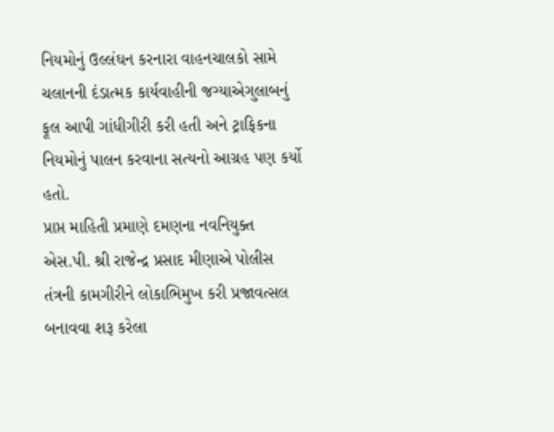નિયમોનું ઉલ્લંઘન કરનારા વાહનચાલકો સામે ચલાનની દંડાત્‍મક કાર્યવાહીની જગ્‍યાએગુલાબનું ફૂલ આપી ગાંધીગીરી કરી હતી અને ટ્રાફિકના નિયમોનું પાલન કરવાના સત્‍યનો આગ્રહ પણ કર્યો હતો.
પ્રાપ્ત માહિતી પ્રમાણે દમણના નવનિયુક્‍ત એસ.પી. શ્રી રાજેન્‍દ્ર પ્રસાદ મીણાએ પોલીસ તંત્રની કામગીરીને લોકાભિમુખ કરી પ્રજાવત્‍સલ બનાવવા શરૂ કરેલા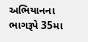અભિયાનના ભાગરૂપે 35મા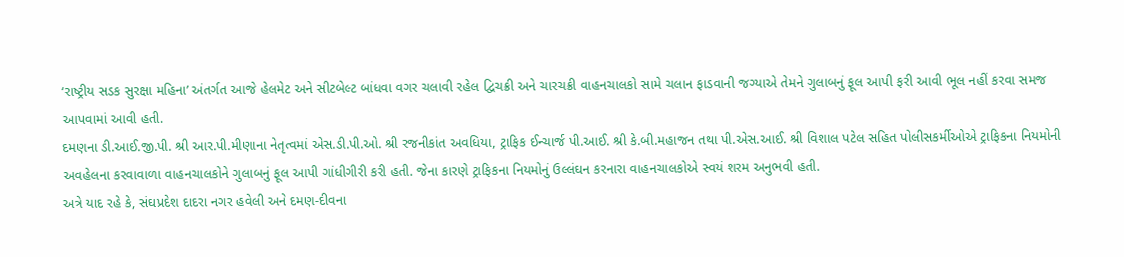‘રાષ્‍ટ્રીય સડક સુરક્ષા મહિના’ અંતર્ગત આજે હેલમેટ અને સીટબેલ્‍ટ બાંધવા વગર ચલાવી રહેલ દ્વિચક્રી અને ચારચક્રી વાહનચાલકો સામે ચલાન ફાડવાની જગ્‍યાએ તેમને ગુલાબનું ફૂલ આપી ફરી આવી ભૂલ નહીં કરવા સમજ આપવામાં આવી હતી.
દમણના ડી.આઈ.જી.પી. શ્રી આર.પી.મીણાના નેતૃત્‍વમાં એસ.ડી.પી.ઓ. શ્રી રજનીકાંત અવધિયા, ટ્રાફિક ઈન્‍ચાર્જ પી.આઈ. શ્રી કે.બી.મહાજન તથા પી.એસ.આઈ. શ્રી વિશાલ પટેલ સહિત પોલીસકર્મીઓએ ટ્રાફિકના નિયમોની અવહેલના કરવાવાળા વાહનચાલકોને ગુલાબનું ફૂલ આપી ગાંધીગીરી કરી હતી. જેના કારણે ટ્રાફિકના નિયમોનું ઉલ્લંઘન કરનારા વાહનચાલકોએ સ્‍વયં શરમ અનુભવી હતી.
અત્રે યાદ રહે કે, સંઘપ્રદેશ દાદરા નગર હવેલી અને દમણ-દીવના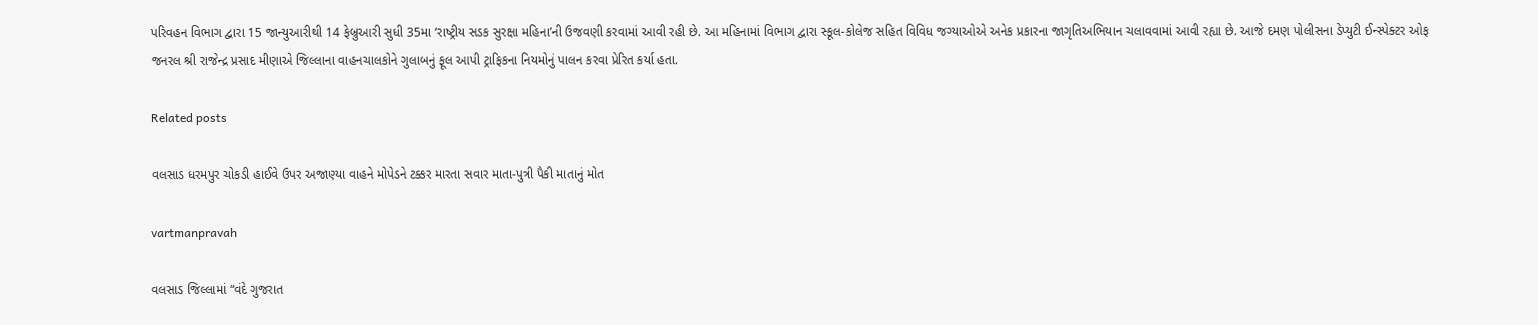પરિવહન વિભાગ દ્વારા 15 જાન્‍યુઆરીથી 14 ફેબ્રુઆરી સુધી 35મા ‘રાષ્‍ટ્રીય સડક સુરક્ષા મહિના’ની ઉજવણી કરવામાં આવી રહી છે. આ મહિનામાં વિભાગ દ્વારા સ્‍કૂલ-કોલેજ સહિત વિવિધ જગ્‍યાઓએ અનેક પ્રકારના જાગૃતિઅભિયાન ચલાવવામાં આવી રહ્યા છે. આજે દમણ પોલીસના ડેપ્‍યુટી ઈન્‍સ્‍પેક્‍ટર ઓફ જનરલ શ્રી રાજેન્‍દ્ર પ્રસાદ મીણાએ જિલ્લાના વાહનચાલકોને ગુલાબનું ફૂલ આપી ટ્રાફિકના નિયમોનું પાલન કરવા પ્રેરિત કર્યા હતા.

Related posts

વલસાડ ધરમપુર ચોકડી હાઈવે ઉપર અજાણ્‍યા વાહને મોપેડને ટક્કર મારતા સવાર માતા-પુત્રી પૈકી માતાનું મોત

vartmanpravah

વલસાડ જિલ્લામાં “વંદે ગુજરાત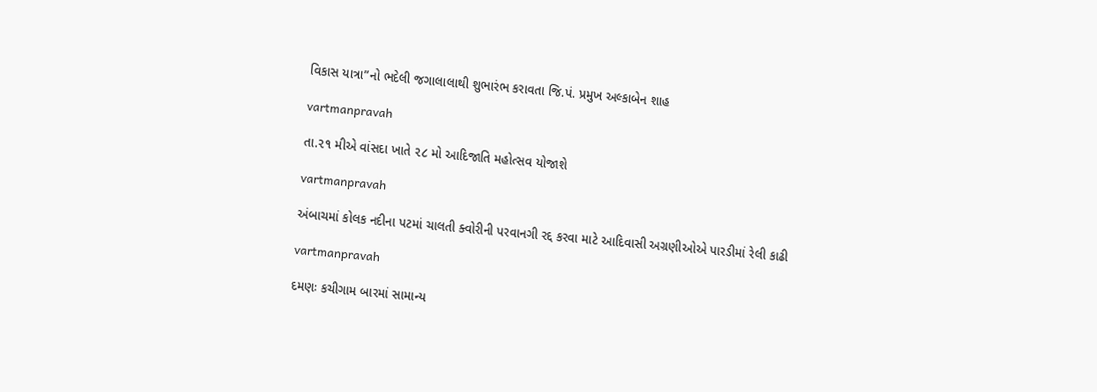વિકાસ યાત્રા”નો ભદેલી જગાલાલાથી શુભારંભ કરાવતા જિ.પં. પ્રમુખ અલ્કાબેન શાહ

vartmanpravah

તા.૨૧ મીએ વાંસદા ખાતે ૨૮ મો આદિજાતિ મહોત્સવ યોજાશે

vartmanpravah

અંબાચમાં કોલક નદીના પટમાં ચાલતી ક્‍વોરીની પરવાનગી રદ્દ કરવા માટે આદિવાસી અગ્રણીઓએ પારડીમાં રેલી કાઢી

vartmanpravah

દમણઃ કચીગામ બારમાં સામાન્‍ય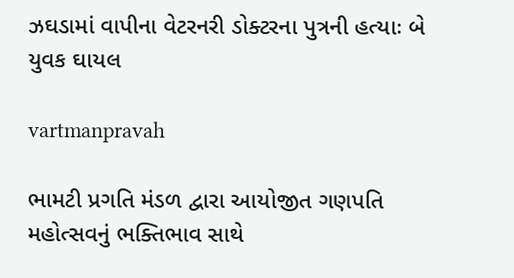ઝઘડામાં વાપીના વેટરનરી ડોક્‍ટરના પુત્રની હત્‍યાઃ બે યુવક ઘાયલ

vartmanpravah

ભામટી પ્રગતિ મંડળ દ્વારા આયોજીત ગણપતિ મહોત્‍સવનું ભક્‍તિભાવ સાથે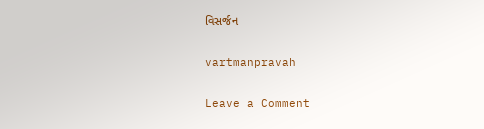વિસર્જન

vartmanpravah

Leave a Comment